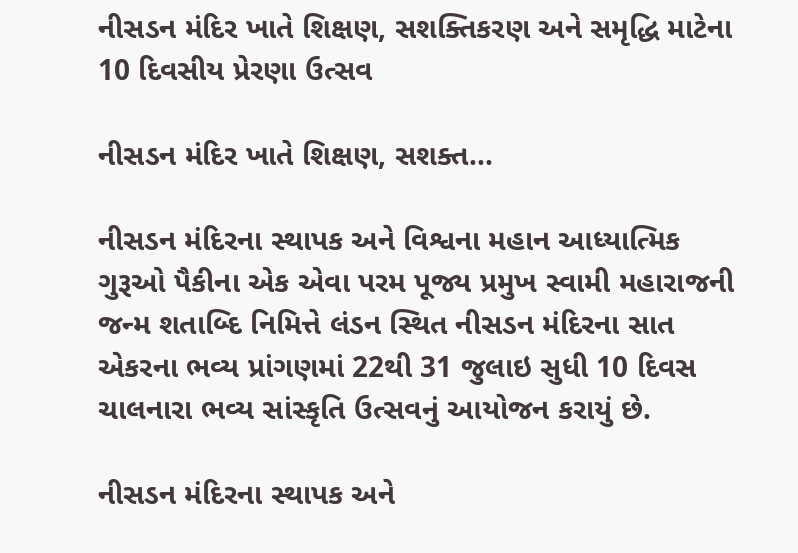નીસડન મંદિર ખાતે શિક્ષણ, સશક્તિકરણ અને સમૃદ્ધિ માટેના 10 દિવસીય પ્રેરણા ઉત્સવ

નીસડન મંદિર ખાતે શિક્ષણ, સશક્ત...

નીસડન મંદિરના સ્થાપક અને વિશ્વના મહાન આધ્યાત્મિક ગુરૂઓ પૈકીના એક એવા પરમ પૂજ્ય પ્રમુખ સ્વામી મહારાજની જન્મ શતાબ્દિ નિમિત્તે લંડન સ્થિત નીસડન મંદિરના સાત એકરના ભવ્ય પ્રાંગણમાં 22થી 31 જુલાઇ સુધી 10 દિવસ ચાલનારા ભવ્ય સાંસ્કૃતિ ઉત્સવનું આયોજન કરાયું છે.

નીસડન મંદિરના સ્થાપક અને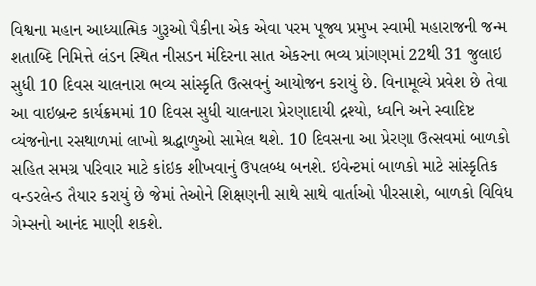વિશ્વના મહાન આધ્યાત્મિક ગુરૂઓ પૈકીના એક એવા પરમ પૂજ્ય પ્રમુખ સ્વામી મહારાજની જન્મ શતાબ્દિ નિમિત્તે લંડન સ્થિત નીસડન મંદિરના સાત એકરના ભવ્ય પ્રાંગણમાં 22થી 31 જુલાઇ સુધી 10 દિવસ ચાલનારા ભવ્ય સાંસ્કૃતિ ઉત્સવનું આયોજન કરાયું છે. વિનામૂલ્યે પ્રવેશ છે તેવા આ વાઇબ્રન્ટ કાર્યક્રમમાં 10 દિવસ સુધી ચાલનારા પ્રેરણાદાયી દ્રશ્યો, ધ્વનિ અને સ્વાદિષ્ટ વ્યંજનોના રસથાળમાં લાખો શ્રદ્ધાળુઓ સામેલ થશે. 10 દિવસના આ પ્રેરણા ઉત્સવમાં બાળકો સહિત સમગ્ર પરિવાર માટે કાંઇક શીખવાનું ઉપલબ્ધ બનશે. ઇવેન્ટમાં બાળકો માટે સાંસ્કૃતિક વન્ડરલેન્ડ તૈયાર કરાયું છે જેમાં તેઓને શિક્ષણની સાથે સાથે વાર્તાઓ પીરસાશે, બાળકો વિવિધ ગેમ્સનો આનંદ માણી શકશે.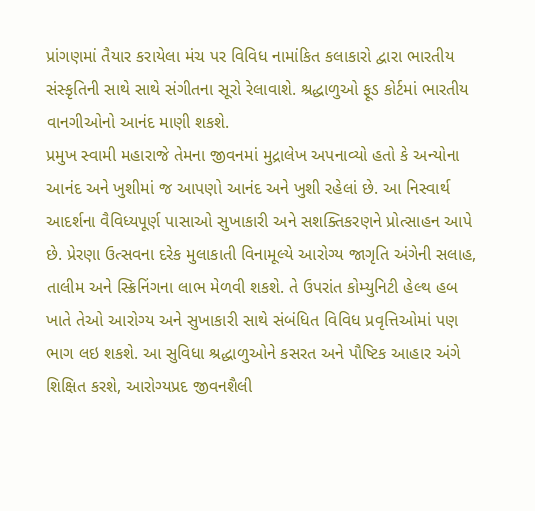પ્રાંગણમાં તૈયાર કરાયેલા મંચ પર વિવિધ નામાંકિત કલાકારો દ્વારા ભારતીય સંસ્કૃતિની સાથે સાથે સંગીતના સૂરો રેલાવાશે. શ્રદ્ધાળુઓ ફૂડ કોર્ટમાં ભારતીય વાનગીઓનો આનંદ માણી શકશે.
પ્રમુખ સ્વામી મહારાજે તેમના જીવનમાં મુદ્રાલેખ અપનાવ્યો હતો કે અન્યોના આનંદ અને ખુશીમાં જ આપણો આનંદ અને ખુશી રહેલાં છે. આ નિસ્વાર્થ આદર્શના વૈવિધ્યપૂર્ણ પાસાઓ સુખાકારી અને સશક્તિકરણને પ્રોત્સાહન આપે છે. પ્રેરણા ઉત્સવના દરેક મુલાકાતી વિનામૂલ્યે આરોગ્ય જાગૃતિ અંગેની સલાહ, તાલીમ અને સ્ક્રિનિંગના લાભ મેળવી શકશે. તે ઉપરાંત કોમ્યુનિટી હેલ્થ હબ ખાતે તેઓ આરોગ્ય અને સુખાકારી સાથે સંબંધિત વિવિધ પ્રવૃત્તિઓમાં પણ ભાગ લઇ શકશે. આ સુવિધા શ્રદ્ધાળુઓને કસરત અને પૌષ્ટિક આહાર અંગે શિક્ષિત કરશે, આરોગ્યપ્રદ જીવનશૈલી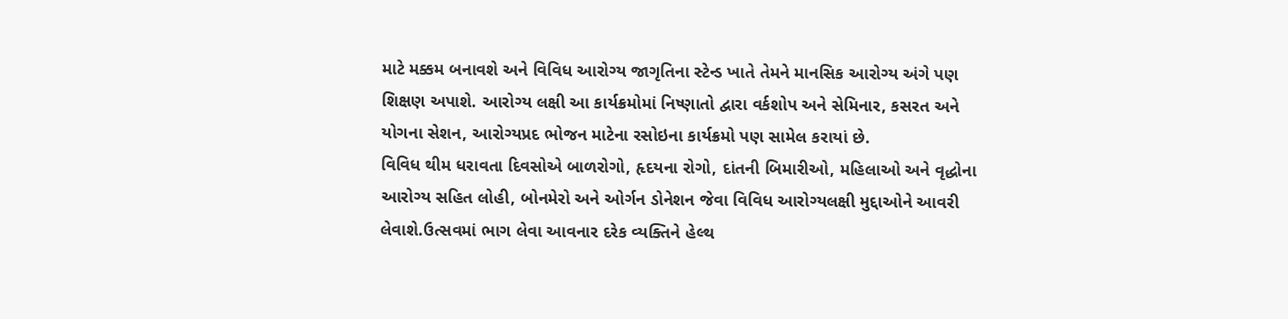માટે મક્કમ બનાવશે અને વિવિધ આરોગ્ય જાગૃતિના સ્ટેન્ડ ખાતે તેમને માનસિક આરોગ્ય અંગે પણ શિક્ષણ અપાશે. આરોગ્ય લક્ષી આ કાર્યક્રમોમાં નિષ્ણાતો દ્વારા વર્કશોપ અને સેમિનાર, કસરત અને યોગના સેશન, આરોગ્યપ્રદ ભોજન માટેના રસોઇના કાર્યક્રમો પણ સામેલ કરાયાં છે.
વિવિધ થીમ ધરાવતા દિવસોએ બાળરોગો, હૃદયના રોગો, દાંતની બિમારીઓ, મહિલાઓ અને વૃદ્ધોના આરોગ્ય સહિત લોહી, બોનમેરો અને ઓર્ગન ડોનેશન જેવા વિવિધ આરોગ્યલક્ષી મુદ્દાઓને આવરી લેવાશે.ઉત્સવમાં ભાગ લેવા આવનાર દરેક વ્યક્તિને હેલ્થ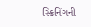સ્ક્રિનિંગની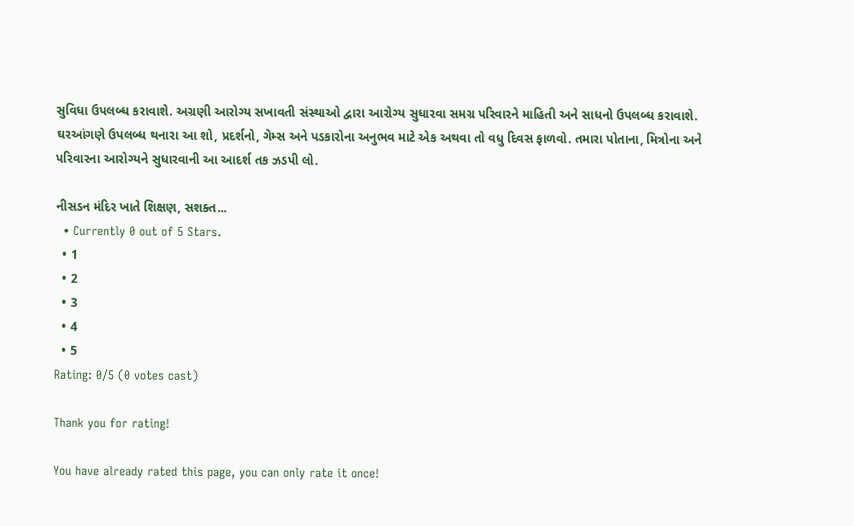સુવિધા ઉપલબ્ધ કરાવાશે. અગ્રણી આરોગ્ય સખાવતી સંસ્થાઓ દ્વારા આરોગ્ય સુધારવા સમગ્ર પરિવારને માહિતી અને સાધનો ઉપલબ્ધ કરાવાશે.
ઘરઆંગણે ઉપલબ્ધ થનારા આ શો, પ્રદર્શનો, ગેમ્સ અને પડકારોના અનુભવ માટે એક અથવા તો વધુ દિવસ ફાળવો. તમારા પોતાના, મિત્રોના અને પરિવારના આરોગ્યને સુધારવાની આ આદર્શ તક ઝડપી લો.

નીસડન મંદિર ખાતે શિક્ષણ, સશક્ત...
  • Currently 0 out of 5 Stars.
  • 1
  • 2
  • 3
  • 4
  • 5
Rating: 0/5 (0 votes cast)

Thank you for rating!

You have already rated this page, you can only rate it once!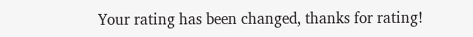Your rating has been changed, thanks for rating!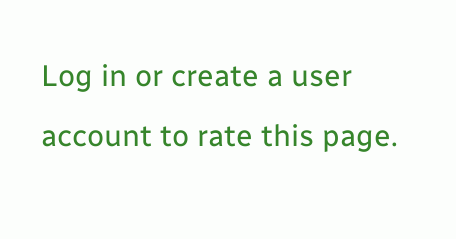Log in or create a user account to rate this page.